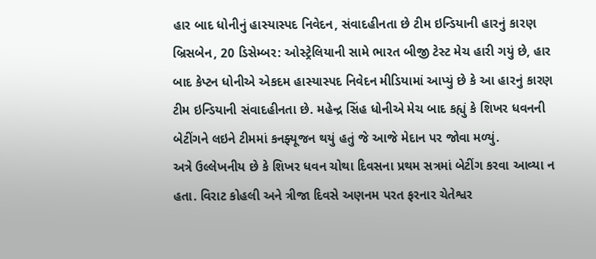હાર બાદ ધોનીનું હાસ્યાસ્પદ નિવેદન, સંવાદહીનતા છે ટીમ ઇન્ડિયાની હારનું કારણ
બ્રિસબેન, 20 ડિસેમ્બર: ઓસ્ટ્રેલિયાની સામે ભારત બીજી ટેસ્ટ મેચ હારી ગયું છે, હાર બાદ કેપ્ટન ધોનીએ એકદમ હાસ્યાસ્પદ નિવેદન મીડિયામાં આપ્યું છે કે આ હારનું કારણ ટીમ ઇન્ડિયાની સંવાદહીનતા છે. મહેન્દ્ર સિંહ ધોનીએ મેચ બાદ કહ્યું કે શિખર ધવનની બેટીંગને લઇને ટીમમાં કનફ્યૂજન થયું હતું જે આજે મેદાન પર જોવા મળ્યું.
અત્રે ઉલ્લેખનીય છે કે શિખર ધવન ચોથા દિવસના પ્રથમ સત્રમાં બેટીંગ કરવા આવ્યા ન હતા. વિરાટ કોહલી અને ત્રીજા દિવસે અણનમ પરત ફરનાર ચેતેશ્વર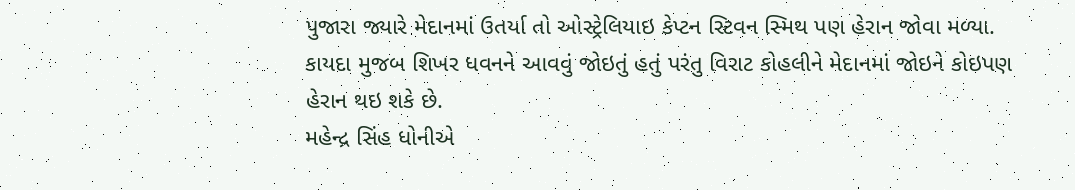પુજારા જ્યારે મેદાનમાં ઉતર્યા તો ઓસ્ટ્રેલિયાઇ કેપ્ટન સ્ટિવન સ્મિથ પણ હેરાન જોવા મળ્યા. કાયદા મુજબ શિખર ધવનને આવવું જોઇતું હતું પરંતુ વિરાટ કોહલીને મેદાનમાં જોઇને કોઇપણ હેરાન થઇ શકે છે.
મહેન્દ્ર સિંહ ધોનીએ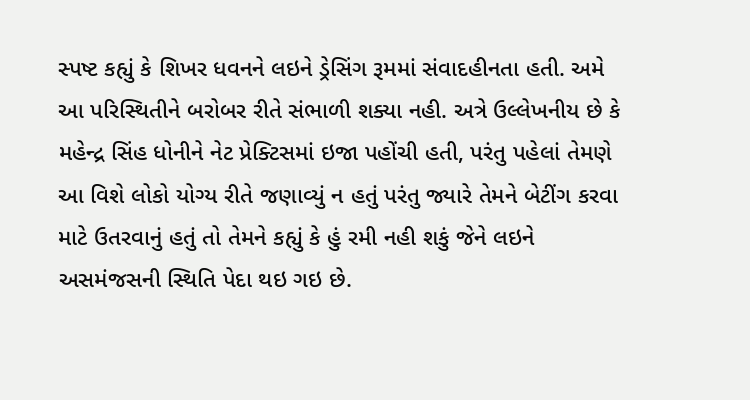સ્પષ્ટ કહ્યું કે શિખર ધવનને લઇને ડ્રેસિંગ રૂમમાં સંવાદહીનતા હતી. અમે આ પરિસ્થિતીને બરોબર રીતે સંભાળી શક્યા નહી. અત્રે ઉલ્લેખનીય છે કે મહેન્દ્ર સિંહ ધોનીને નેટ પ્રેક્ટિસમાં ઇજા પહોંચી હતી, પરંતુ પહેલાં તેમણે આ વિશે લોકો યોગ્ય રીતે જણાવ્યું ન હતું પરંતુ જ્યારે તેમને બેટીંગ કરવા માટે ઉતરવાનું હતું તો તેમને કહ્યું કે હું રમી નહી શકું જેને લઇને અસમંજસની સ્થિતિ પેદા થઇ ગઇ છે.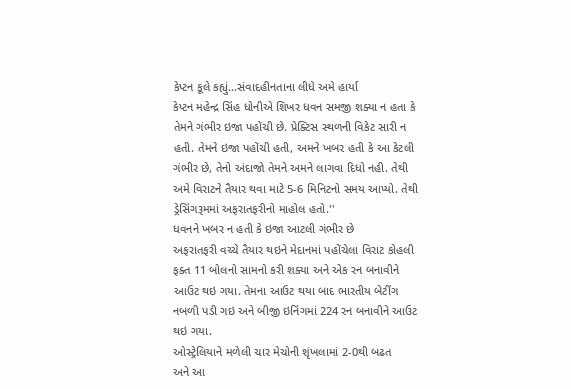કેપ્ટન કૂલે કહ્યું...સંવાદહીનતાના લીધે અમે હાર્યા
કેપ્ટન મહેન્દ્ર સિંહ ધોનીએ શિખર ધવન સમજી શક્યા ન હતા કે તેમને ગંભીર ઇજા પહોંચી છે. પ્રેક્ટિસ સ્થળની વિકેટ સારી ન હતી. તેમને ઇજા પહોંચી હતી, અમને ખબર હતી કે આ કેટલી ગંભીર છે, તેનો અંદાજો તેમને અમને લાગવા દિધો નહી. તેથી અમે વિરાટને તૈયાર થવા માટે 5-6 મિનિટનો સમય આપ્યો. તેથી ડ્રેસિંગરૂમમાં અફરાતફરીનો માહોલ હતો.''
ધવનને ખબર ન હતી કે ઇજા આટલી ગંભીર છે
અફરાતફરી વચ્ચે તૈયાર થઇને મેદાનમાં પહોંચેલા વિરાટ કોહલી ફક્ત 11 બોલનો સામનો કરી શક્યા અને એક રન બનાવીને આઉટ થઇ ગયા. તેમના આઉટ થયા બાદ ભારતીય બેટીંગ નબળી પડી ગઇ અને બીજી ઇનિંગમાં 224 રન બનાવીને આઉટ થઇ ગયા.
ઓસ્ટ્રેલિયાને મળેલી ચાર મેચોની શૃંખલામાં 2-0થી બઢત
અને આ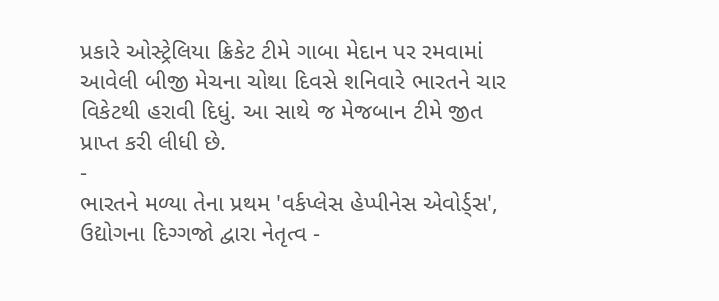પ્રકારે ઓસ્ટ્રેલિયા ક્રિકેટ ટીમે ગાબા મેદાન પર રમવામાં આવેલી બીજી મેચના ચોથા દિવસે શનિવારે ભારતને ચાર વિકેટથી હરાવી દિધું. આ સાથે જ મેજબાન ટીમે જીત પ્રાપ્ત કરી લીધી છે.
-
ભારતને મળ્યા તેના પ્રથમ 'વર્કપ્લેસ હેપ્પીનેસ એવોર્ડ્સ', ઉદ્યોગના દિગ્ગજો દ્વારા નેતૃત્વ -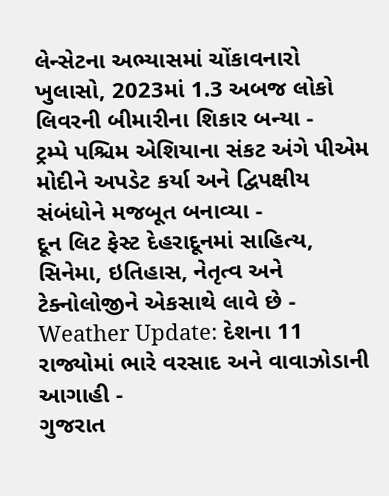લેન્સેટના અભ્યાસમાં ચોંકાવનારો ખુલાસો, 2023માં 1.3 અબજ લોકો લિવરની બીમારીના શિકાર બન્યા -
ટ્રમ્પે પશ્ચિમ એશિયાના સંકટ અંગે પીએમ મોદીને અપડેટ કર્યા અને દ્વિપક્ષીય સંબંધોને મજબૂત બનાવ્યા -
દૂન લિટ ફેસ્ટ દેહરાદૂનમાં સાહિત્ય, સિનેમા, ઇતિહાસ, નેતૃત્વ અને ટેક્નોલોજીને એકસાથે લાવે છે -
Weather Update: દેશના 11 રાજ્યોમાં ભારે વરસાદ અને વાવાઝોડાની આગાહી -
ગુજરાત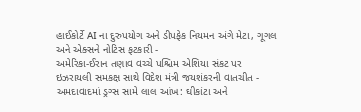હાઈકોર્ટે AI ના દુરુપયોગ અને ડીપફેક નિયમન અંગે મેટા, ગૂગલ અને એક્સને નોટિસ ફટકારી -
અમેરિકા-ઈરાન તણાવ વચ્ચે પશ્ચિમ એશિયા સંકટ પર ઇઝરાયલી સમકક્ષ સાથે વિદેશ મંત્રી જયશંકરની વાતચીત -
અમદાવાદમાં ડ્રગ્સ સામે લાલ આંખ: ઘીકાંટા અને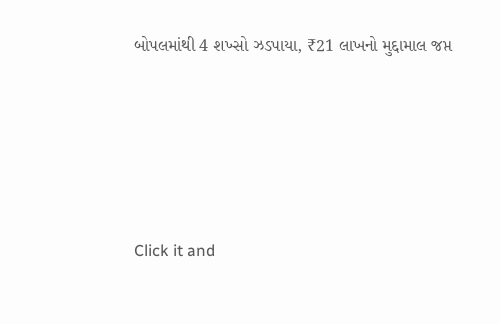બોપલમાંથી 4 શખ્સો ઝડપાયા, ₹21 લાખનો મુદ્દામાલ જપ્ત





Click it and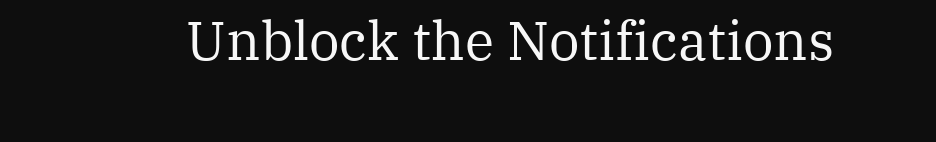Unblock the Notifications